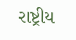રાષ્ટ્રીય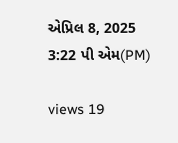એપ્રિલ 8, 2025 3:22 પી એમ(PM)

views 19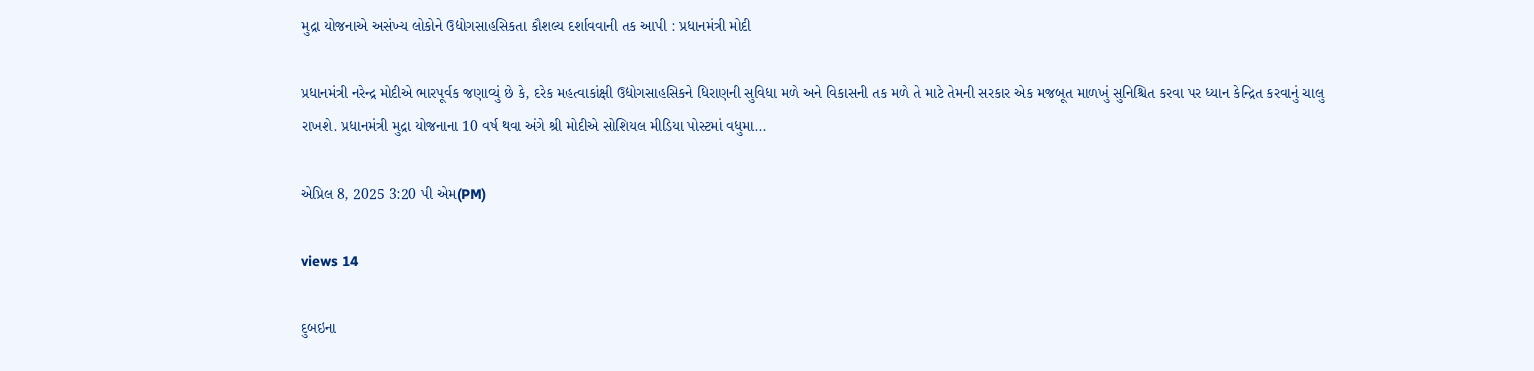મુદ્રા યોજનાએ અસંખ્ય લોકોને ઉદ્યોગસાહસિકતા કૌશલ્ય દર્શાવવાની તક આપી : પ્રધાનમંત્રી મોદી

પ્રધાનમંત્રી નરેન્દ્ર મોદીએ ભારપૂર્વક જણાવ્યું છે કે, દરેક મહત્વાકાંક્ષી ઉદ્યોગસાહસિકને ધિરાણની સુવિધા મળે અને વિકાસની તક મળે તે માટે તેમની સરકાર એક મજબૂત માળખું સુનિશ્ચિત કરવા પર ધ્યાન કેન્દ્રિત કરવાનું ચાલુ રાખશે. પ્રધાનમંત્રી મુદ્રા યોજનાના 10 વર્ષ થવા અંગે શ્રી મોદીએ સોશિયલ મીડિયા પોસ્ટમાં વધુમા...

એપ્રિલ 8, 2025 3:20 પી એમ(PM)

views 14

દુબઇના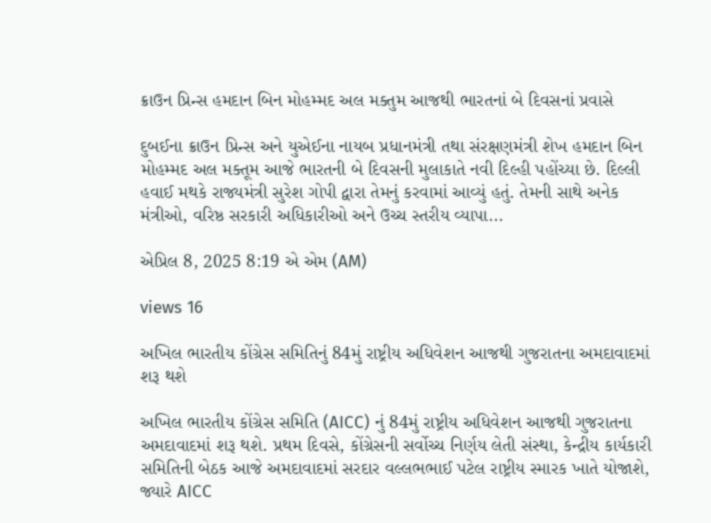ક્રાઉન પ્રિન્સ હમદાન બિન મોહમ્મદ અલ મક્તુમ આજથી ભારતનાં બે દિવસનાં પ્રવાસે

દુબઈના ક્રાઉન પ્રિન્સ અને યુએઈના નાયબ પ્રધાનમંત્રી તથા સંરક્ષણમંત્રી શેખ હમદાન બિન મોહમ્મદ અલ મક્તૂમ આજે ભારતની બે દિવસની મુલાકાતે નવી દિલ્હી પહોંચ્યા છે. દિલ્લી હવાઈ મથકે રાજ્યમંત્રી સુરેશ ગોપી દ્વારા તેમનું કરવામાં આવ્યું હતું. તેમની સાથે અનેક મંત્રીઓ, વરિષ્ઠ સરકારી અધિકારીઓ અને ઉચ્ચ સ્તરીય વ્યાપા...

એપ્રિલ 8, 2025 8:19 એ એમ (AM)

views 16

અખિલ ભારતીય કોંગ્રેસ સમિતિનું 84મું રાષ્ટ્રીય અધિવેશન આજથી ગુજરાતના અમદાવાદમાં શરૂ થશે

અખિલ ભારતીય કોંગ્રેસ સમિતિ (AICC) નું 84મું રાષ્ટ્રીય અધિવેશન આજથી ગુજરાતના અમદાવાદમાં શરૂ થશે. પ્રથમ દિવસે, કોંગ્રેસની સર્વોચ્ચ નિર્ણય લેતી સંસ્થા, કેન્દ્રીય કાર્યકારી સમિતિની બેઠક આજે અમદાવાદમાં સરદાર વલ્લભભાઈ પટેલ રાષ્ટ્રીય સ્મારક ખાતે યોજાશે, જ્યારે AICC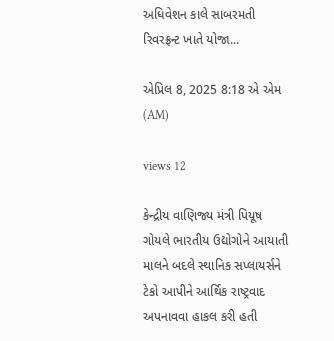અધિવેશન કાલે સાબરમતી રિવરફ્રન્ટ ખાતે યોજા...

એપ્રિલ 8, 2025 8:18 એ એમ (AM)

views 12

કેન્દ્રીય વાણિજ્ય મંત્રી પિયૂષ ગોયલે ભારતીય ઉદ્યોગોને આયાતી માલને બદલે સ્થાનિક સપ્લાયર્સને ટેકો આપીને આર્થિક રાષ્ટ્રવાદ અપનાવવા હાકલ કરી હતી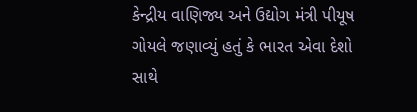કેન્દ્રીય વાણિજ્ય અને ઉદ્યોગ મંત્રી પીયૂષ ગોયલે જણાવ્યું હતું કે ભારત એવા દેશો સાથે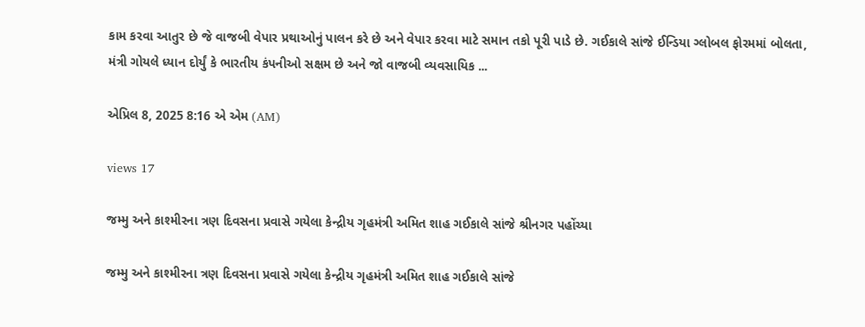કામ કરવા આતુર છે જે વાજબી વેપાર પ્રથાઓનું પાલન કરે છે અને વેપાર કરવા માટે સમાન તકો પૂરી પાડે છે. ગઈકાલે સાંજે ઈન્ડિયા ગ્લોબલ ફોરમમાં બોલતા, મંત્રી ગોયલે ધ્યાન દોર્યું કે ભારતીય કંપનીઓ સક્ષમ છે અને જો વાજબી વ્યવસાયિક ...

એપ્રિલ 8, 2025 8:16 એ એમ (AM)

views 17

જમ્મુ અને કાશ્મીરના ત્રણ દિવસના પ્રવાસે ગયેલા કેન્દ્રીય ગૃહમંત્રી અમિત શાહ ગઈકાલે સાંજે શ્રીનગર પહોંચ્યા

જમ્મુ અને કાશ્મીરના ત્રણ દિવસના પ્રવાસે ગયેલા કેન્દ્રીય ગૃહમંત્રી અમિત શાહ ગઈકાલે સાંજે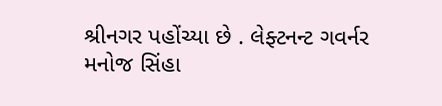શ્રીનગર પહોંચ્યા છે . લેફ્ટનન્ટ ગવર્નર મનોજ સિંહા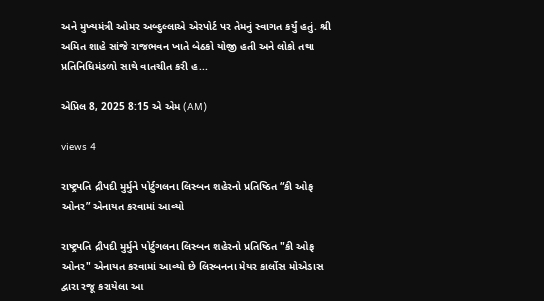અને મુખ્યમંત્રી ઓમર અબ્દુલ્લાએ એરપોર્ટ પર તેમનું સ્વાગત કર્યું હતું. શ્રી અમિત શાહે સાંજે રાજભવન ખાતે બેઠકો યોજી હતી અને લોકો તથા પ્રતિનિધિમંડળો સાથે વાતચીત કરી હ...

એપ્રિલ 8, 2025 8:15 એ એમ (AM)

views 4

રાષ્ટ્રપતિ દ્રૌપદી મુર્મુને પોર્ટુગલના લિસ્બન શહેરનો પ્રતિષ્ઠિત “કી ઓફ ઓનર” એનાયત કરવામાં આવ્યો

રાષ્ટ્રપતિ દ્રૌપદી મુર્મુને પોર્ટુગલના લિસ્બન શહેરનો પ્રતિષ્ઠિત "કી ઓફ ઓનર" એનાયત કરવામાં આવ્યો છે લિસ્બનના મેયર કાર્લોસ મોએડાસ દ્વારા રજૂ કરાયેલા આ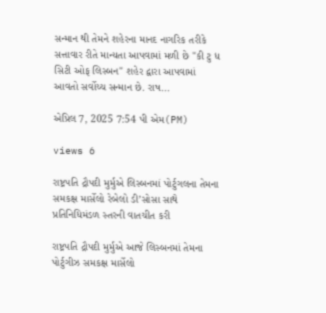સન્માન થી તેમને શહેરના માનદ નાગરિક તરીકે સત્તાવાર રીતે માન્યતા આપવામાં મળી છે "કી ટુ ધ સિટી ઓફ લિસ્બન" શહેર દ્વારા આપવામાં આવતો સર્વોચ્ચ સન્માન છે. રાષ...

એપ્રિલ 7, 2025 7:54 પી એમ(PM)

views 6

રાષ્ટ્રપતિ દ્રૌપદી મુર્મુએ લિસ્બનમાં પોર્ટુગલના તેમના સમકક્ષ માર્સેલો રેબેલો ડી’સોસા સાથે પ્રતિનિધિમંડળ સ્તરની વાતચીત કરી

રાષ્ટ્રપતિ દ્રૌપદી મુર્મુએ આજે લિસ્બનમાં તેમના પોર્ટુગીઝ સમકક્ષ માર્સેલો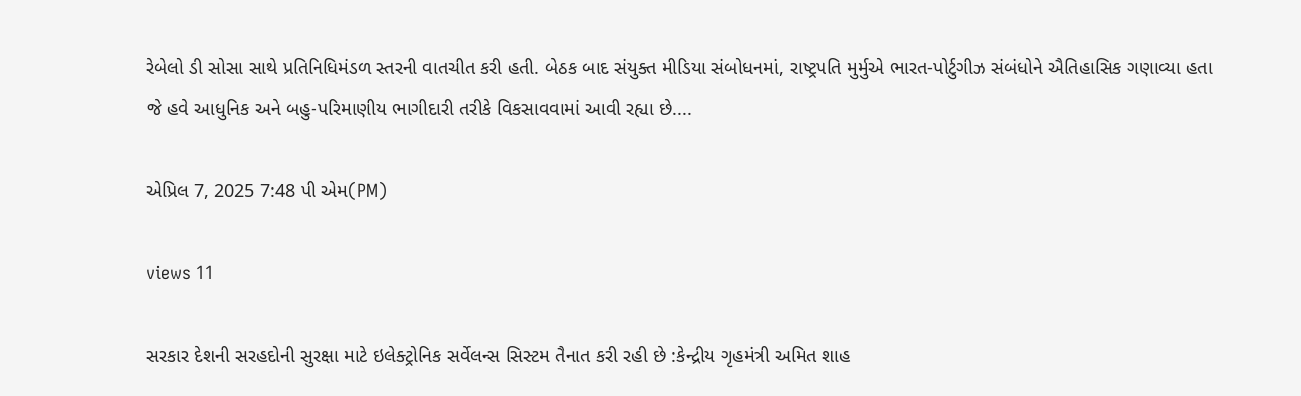રેબેલો ડી સોસા સાથે પ્રતિનિધિમંડળ સ્તરની વાતચીત કરી હતી. બેઠક બાદ સંયુક્ત મીડિયા સંબોધનમાં, રાષ્ટ્રપતિ મુર્મુએ ભારત-પોર્ટુગીઝ સંબંધોને ઐતિહાસિક ગણાવ્યા હતા જે હવે આધુનિક અને બહુ-પરિમાણીય ભાગીદારી તરીકે વિકસાવવામાં આવી રહ્યા છે....

એપ્રિલ 7, 2025 7:48 પી એમ(PM)

views 11

સરકાર દેશની સરહદોની સુરક્ષા માટે ઇલેક્ટ્રોનિક સર્વેલન્સ સિસ્ટમ તૈનાત કરી રહી છે :કેન્દ્રીય ગૃહમંત્રી અમિત શાહ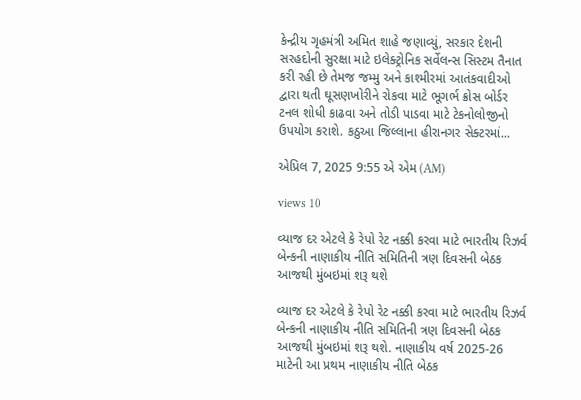કેન્દ્રીય ગૃહમંત્રી અમિત શાહે જણાવ્યું, સરકાર દેશની સરહદોની સુરક્ષા માટે ઇલેક્ટ્રોનિક સર્વેલન્સ સિસ્ટમ તૈનાત કરી રહી છે તેમજ જમ્મુ અને કાશ્મીરમાં આતંકવાદીઓ દ્વારા થતી ઘૂસણખોરીને રોકવા માટે ભૂગર્ભ ક્રોસ બોર્ડર ટનલ શોધી કાઢવા અને તોડી પાડવા માટે ટેકનોલોજીનો ઉપયોગ કરાશે. કઠુઆ જિલ્લાના હીરાનગર સેક્ટરમાં...

એપ્રિલ 7, 2025 9:55 એ એમ (AM)

views 10

વ્યાજ દર એટલે કે રેપો રેટ નક્કી કરવા માટે ભારતીય રિઝર્વ બેન્કની નાણાકીય નીતિ સમિતિની ત્રણ દિવસની બેઠક આજથી મુંબઇમાં શરૂ થશે

વ્યાજ દર એટલે કે રેપો રેટ નક્કી કરવા માટે ભારતીય રિઝર્વ બેન્કની નાણાકીય નીતિ સમિતિની ત્રણ દિવસની બેઠક આજથી મુંબઇમાં શરૂ થશે. નાણાકીય વર્ષ 2025-26 માટેની આ પ્રથમ નાણાકીય નીતિ બેઠક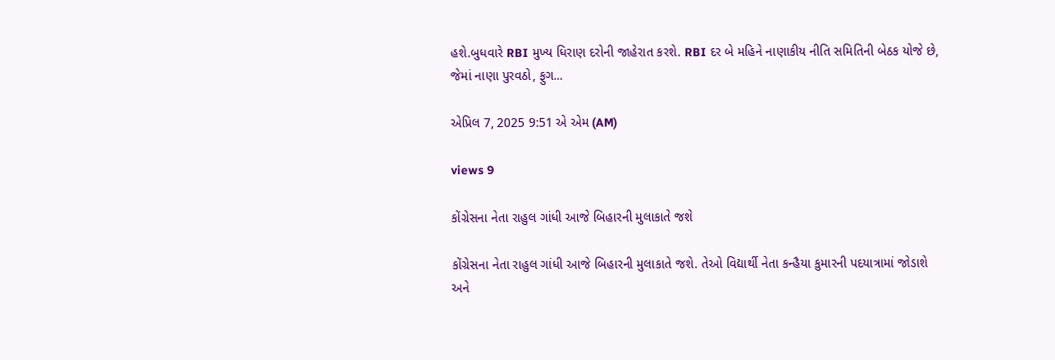હશે.બુધવારે RBI મુખ્ય ધિરાણ દરોની જાહેરાત કરશે. RBI દર બે મહિને નાણાકીય નીતિ સમિતિની બેઠક યોજે છે, જેમાં નાણા પુરવઠો, ફુગ...

એપ્રિલ 7, 2025 9:51 એ એમ (AM)

views 9

કોંગ્રેસના નેતા રાહુલ ગાંધી આજે બિહારની મુલાકાતે જશે

કોંગ્રેસના નેતા રાહુલ ગાંધી આજે બિહારની મુલાકાતે જશે. તેઓ વિદ્યાર્થી નેતા કન્હૈયા કુમારની પદયાત્રામાં જોડાશે અને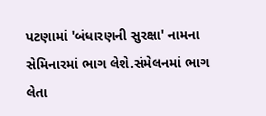પટણામાં 'બંધારણની સુરક્ષા' નામના સેમિનારમાં ભાગ લેશે.સંમેલનમાં ભાગ લેતા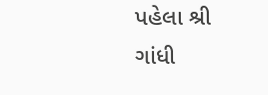પહેલા શ્રી ગાંધી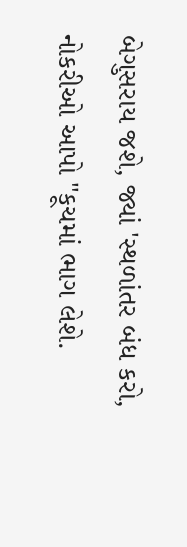બેગુસરાય જશે, જ્યાં 'સ્થળાંતર બંધ કરો, નોકરીઓ આપો "કૂચમાં ભાગ લેશે.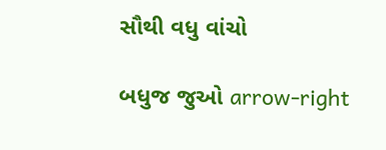સૌથી વધુ વાંચો

બધુજ જુઓ arrow-right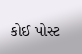કોઈ પોસ્ટ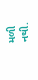મળી નથી.